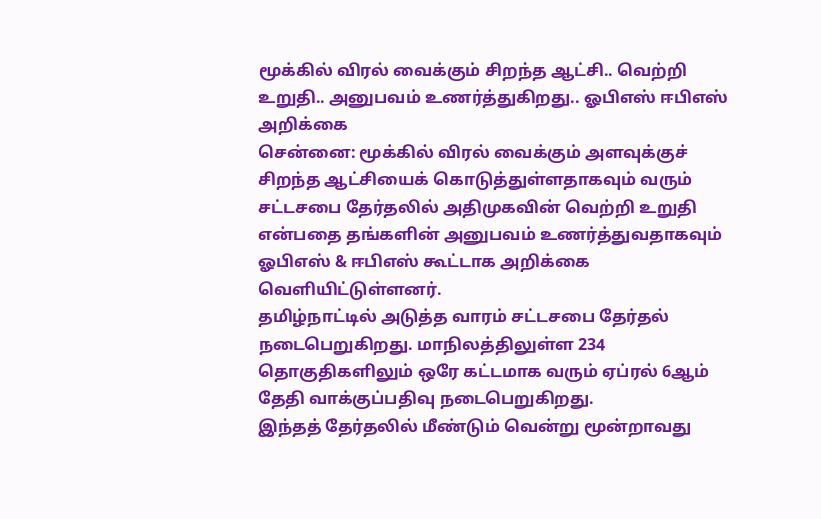மூக்கில் விரல் வைக்கும் சிறந்த ஆட்சி.. வெற்றி உறுதி.. அனுபவம் உணர்த்துகிறது.. ஓபிஎஸ் ஈபிஎஸ் அறிக்கை
சென்னை: மூக்கில் விரல் வைக்கும் அளவுக்குச் சிறந்த ஆட்சியைக் கொடுத்துள்ளதாகவும் வரும் சட்டசபை தேர்தலில் அதிமுகவின் வெற்றி உறுதி என்பதை தங்களின் அனுபவம் உணர்த்துவதாகவும் ஓபிஎஸ் & ஈபிஎஸ் கூட்டாக அறிக்கை வெளியிட்டுள்ளனர்.
தமிழ்நாட்டில் அடுத்த வாரம் சட்டசபை தேர்தல் நடைபெறுகிறது. மாநிலத்திலுள்ள 234 தொகுதிகளிலும் ஒரே கட்டமாக வரும் ஏப்ரல் 6ஆம் தேதி வாக்குப்பதிவு நடைபெறுகிறது.
இந்தத் தேர்தலில் மீண்டும் வென்று மூன்றாவது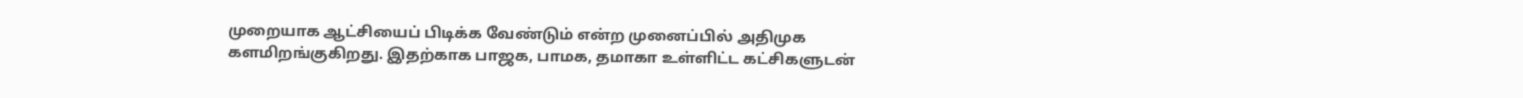முறையாக ஆட்சியைப் பிடிக்க வேண்டும் என்ற முனைப்பில் அதிமுக களமிறங்குகிறது. இதற்காக பாஜக, பாமக, தமாகா உள்ளிட்ட கட்சிகளுடன்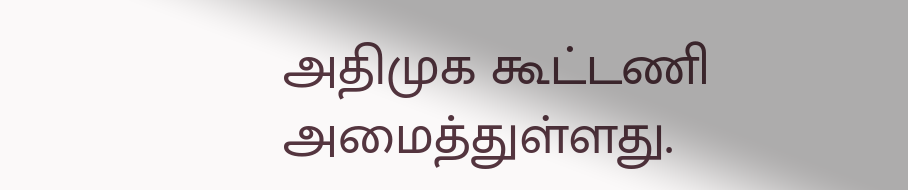அதிமுக கூட்டணி அமைத்துள்ளது.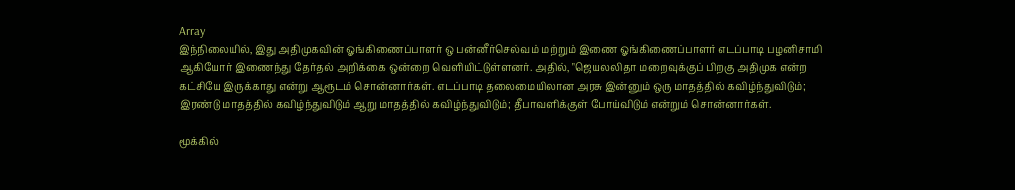Array
இந்நிலையில், இது அதிமுகவின் ஓங்கிணைப்பாளர் ஒ பன்னீர்செல்வம் மற்றும் இணை ஓங்கிணைப்பாளர் எடப்பாடி பழனிசாமி ஆகியோர் இணைந்து தேர்தல் அறிக்கை ஒன்றை வெளியிட்டுள்ளனர். அதில், "ஜெயலலிதா மறைவுக்குப் பிறகு அதிமுக என்ற கட்சியே இருக்காது என்று ஆரூடம் சொன்னார்கள். எடப்பாடி தலைமையிலான அரசு இன்னும் ஒரு மாதத்தில் கவிழ்ந்துவிடும்; இரண்டு மாதத்தில் கவிழ்ந்துவிடும் ஆறு மாதத்தில் கவிழ்ந்துவிடும்; தீபாவளிக்குள் போய்விடும் என்றும் சொன்னார்கள்.

மூக்கில்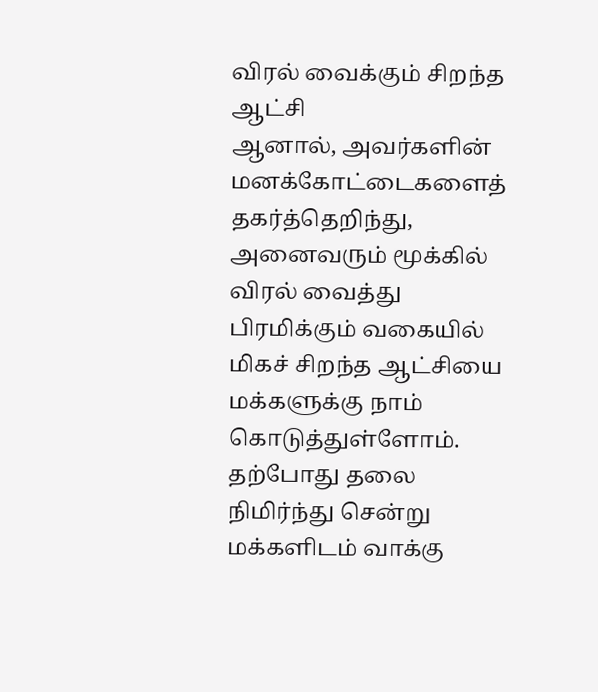விரல் வைக்கும் சிறந்த ஆட்சி
ஆனால், அவர்களின் மனக்கோட்டைகளைத் தகர்த்தெறிந்து, அனைவரும் மூக்கில் விரல் வைத்து பிரமிக்கும் வகையில் மிகச் சிறந்த ஆட்சியை மக்களுக்கு நாம் கொடுத்துள்ளோம். தற்போது தலை நிமிர்ந்து சென்று மக்களிடம் வாக்கு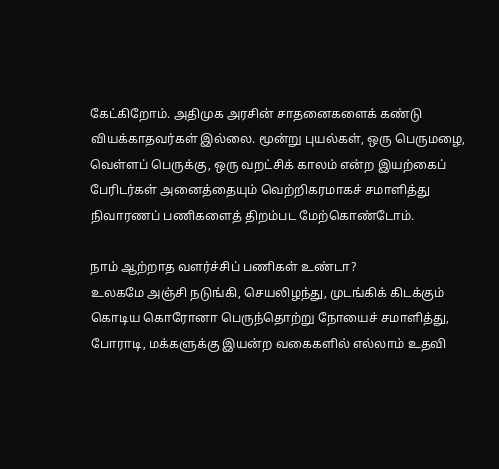கேட்கிறோம். அதிமுக அரசின் சாதனைகளைக் கண்டு வியக்காதவர்கள் இல்லை. மூன்று புயல்கள், ஒரு பெருமழை, வெள்ளப் பெருக்கு, ஒரு வறட்சிக் காலம் என்ற இயற்கைப் பேரிடர்கள் அனைத்தையும் வெற்றிகரமாகச் சமாளித்து நிவாரணப் பணிகளைத் திறம்பட மேற்கொண்டோம்.

நாம் ஆற்றாத வளர்ச்சிப் பணிகள் உண்டா?
உலகமே அஞ்சி நடுங்கி, செயலிழந்து, முடங்கிக் கிடக்கும் கொடிய கொரோனா பெருந்தொற்று நோயைச் சமாளித்து, போராடி, மக்களுக்கு இயன்ற வகைகளில் எல்லாம் உதவி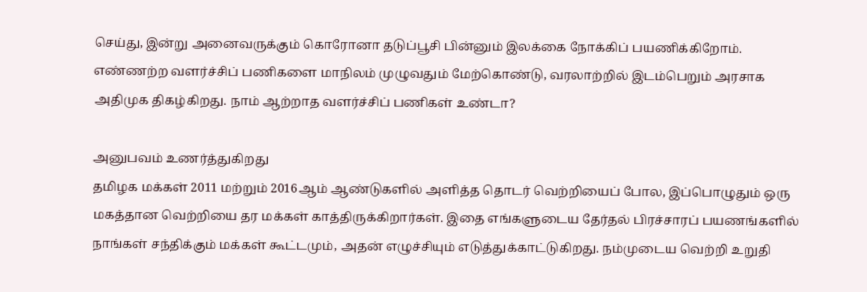செய்து, இன்று அனைவருக்கும் கொரோனா தடுப்பூசி பின்னும் இலக்கை நோக்கிப் பயணிக்கிறோம். எண்ணற்ற வளர்ச்சிப் பணிகளை மாநிலம் முழுவதும் மேற்கொண்டு, வரலாற்றில் இடம்பெறும் அரசாக அதிமுக திகழ்கிறது. நாம் ஆற்றாத வளர்ச்சிப் பணிகள் உண்டா?

அனுபவம் உணர்த்துகிறது
தமிழக மக்கள் 2011 மற்றும் 2016ஆம் ஆண்டுகளில் அளித்த தொடர் வெற்றியைப் போல, இப்பொழுதும் ஒரு மகத்தான வெற்றியை தர மக்கள் காத்திருக்கிறார்கள். இதை எங்களுடைய தேர்தல் பிரச்சாரப் பயணங்களில் நாங்கள் சந்திக்கும் மக்கள் கூட்டமும், அதன் எழுச்சியும் எடுத்துக்காட்டுகிறது. நம்முடைய வெற்றி உறுதி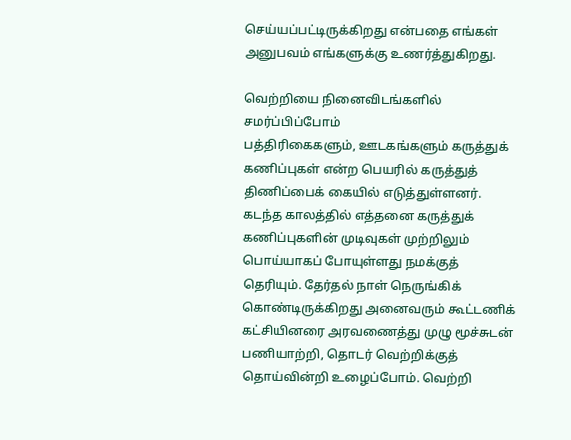செய்யப்பட்டிருக்கிறது என்பதை எங்கள் அனுபவம் எங்களுக்கு உணர்த்துகிறது.

வெற்றியை நினைவிடங்களில் சமர்ப்பிப்போம்
பத்திரிகைகளும், ஊடகங்களும் கருத்துக் கணிப்புகள் என்ற பெயரில் கருத்துத் திணிப்பைக் கையில் எடுத்துள்ளனர். கடந்த காலத்தில் எத்தனை கருத்துக் கணிப்புகளின் முடிவுகள் முற்றிலும் பொய்யாகப் போயுள்ளது நமக்குத் தெரியும். தேர்தல் நாள் நெருங்கிக் கொண்டிருக்கிறது அனைவரும் கூட்டணிக் கட்சியினரை அரவணைத்து முழு மூச்சுடன் பணியாற்றி, தொடர் வெற்றிக்குத் தொய்வின்றி உழைப்போம். வெற்றி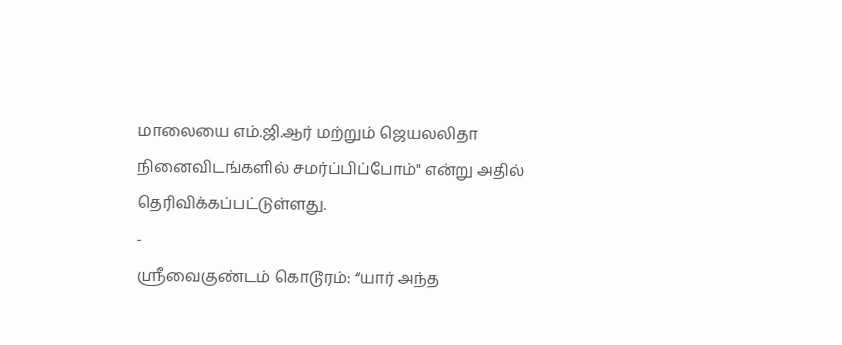மாலையை எம்.ஜி.ஆர் மற்றும் ஜெயலலிதா நினைவிடங்களில் சமர்ப்பிப்போம்" என்று அதில் தெரிவிக்கப்பட்டுள்ளது.
-
ஸ்ரீவைகுண்டம் கொடூரம்: “யார் அந்த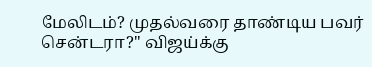மேலிடம்? முதல்வரை தாண்டிய பவர் சென்டரா?" விஜய்க்கு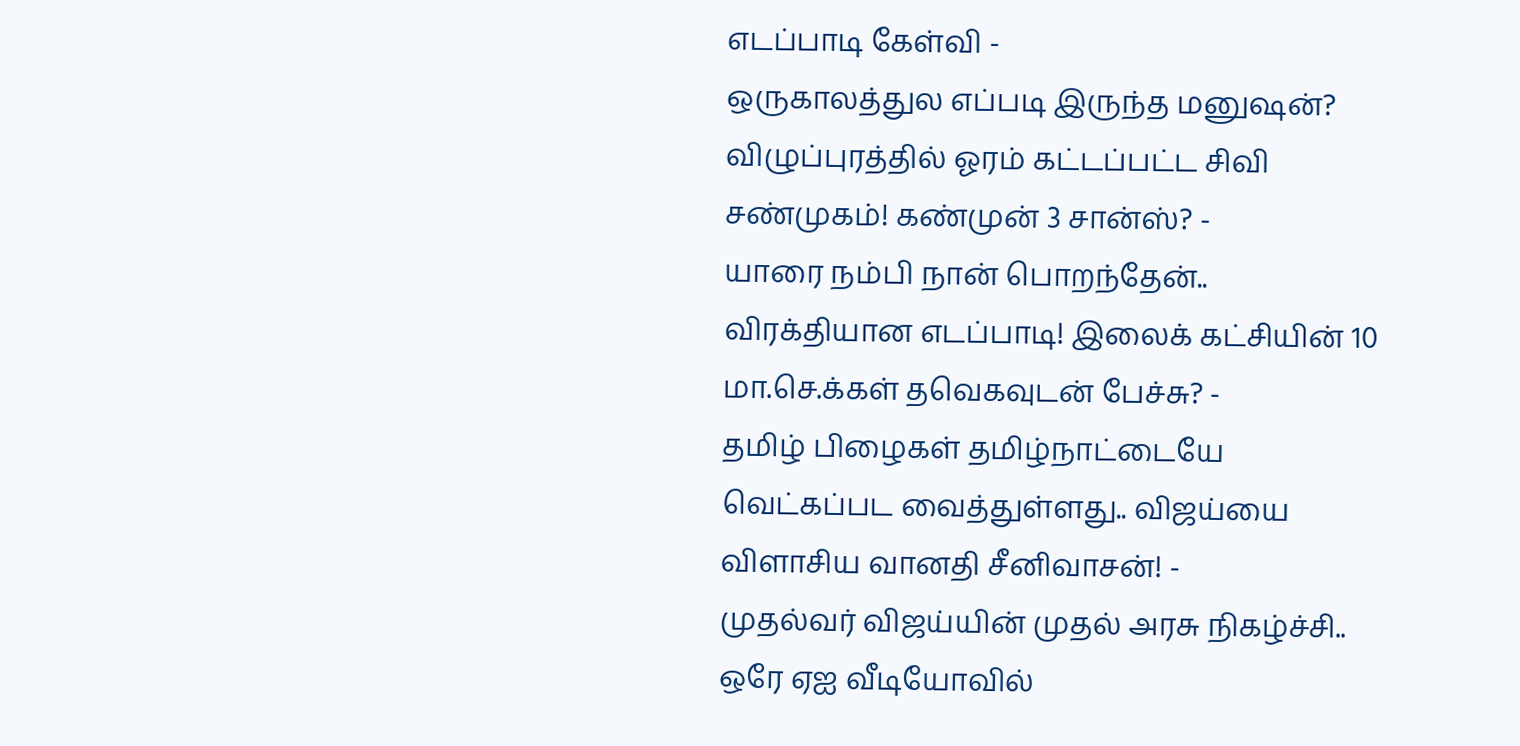எடப்பாடி கேள்வி -
ஒருகாலத்துல எப்படி இருந்த மனுஷன்? விழுப்புரத்தில் ஓரம் கட்டப்பட்ட சிவி சண்முகம்! கண்முன் 3 சான்ஸ்? -
யாரை நம்பி நான் பொறந்தேன்.. விரக்தியான எடப்பாடி! இலைக் கட்சியின் 10 மா.செ.க்கள் தவெகவுடன் பேச்சு? -
தமிழ் பிழைகள் தமிழ்நாட்டையே வெட்கப்பட வைத்துள்ளது.. விஜய்யை விளாசிய வானதி சீனிவாசன்! -
முதல்வர் விஜய்யின் முதல் அரசு நிகழ்ச்சி.. ஒரே ஏஐ வீடியோவில்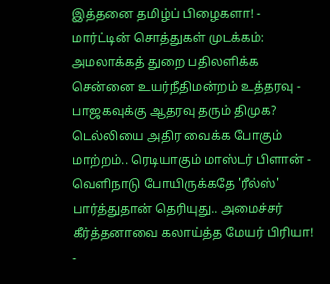இத்தனை தமிழ்ப் பிழைகளா! -
மார்ட்டின் சொத்துகள் முடக்கம்: அமலாக்கத் துறை பதிலளிக்க சென்னை உயர்நீதிமன்றம் உத்தரவு -
பாஜகவுக்கு ஆதரவு தரும் திமுக? டெல்லியை அதிர வைக்க போகும் மாற்றம்.. ரெடியாகும் மாஸ்டர் பிளான் -
வெளிநாடு போயிருக்கதே 'ரீல்ஸ்' பார்த்துதான் தெரியுது.. அமைச்சர் கீர்த்தனாவை கலாய்த்த மேயர் பிரியா! -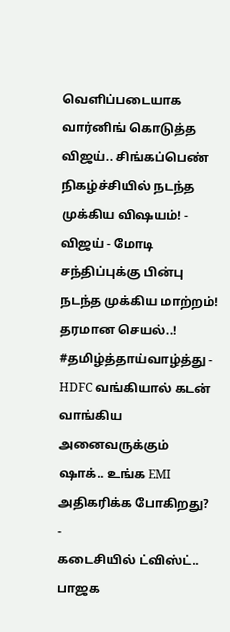வெளிப்படையாக வார்னிங் கொடுத்த விஜய்.. சிங்கப்பெண் நிகழ்ச்சியில் நடந்த முக்கிய விஷயம்! -
விஜய் - மோடி சந்திப்புக்கு பின்பு நடந்த முக்கிய மாற்றம்! தரமான செயல்..! #தமிழ்த்தாய்வாழ்த்து -
HDFC வங்கியால் கடன் வாங்கிய அனைவருக்கும் ஷாக்.. உங்க EMI அதிகரிக்க போகிறது? -
கடைசியில் ட்விஸ்ட்.. பாஜக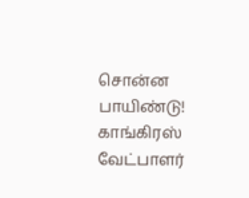சொன்ன பாயிண்டு! காங்கிரஸ் வேட்பாளர்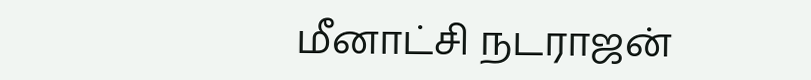மீனாட்சி நடராஜன்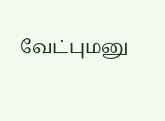வேட்புமனு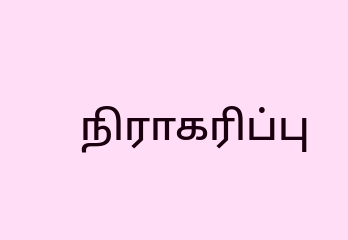நிராகரிப்பு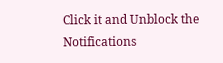Click it and Unblock the Notifications